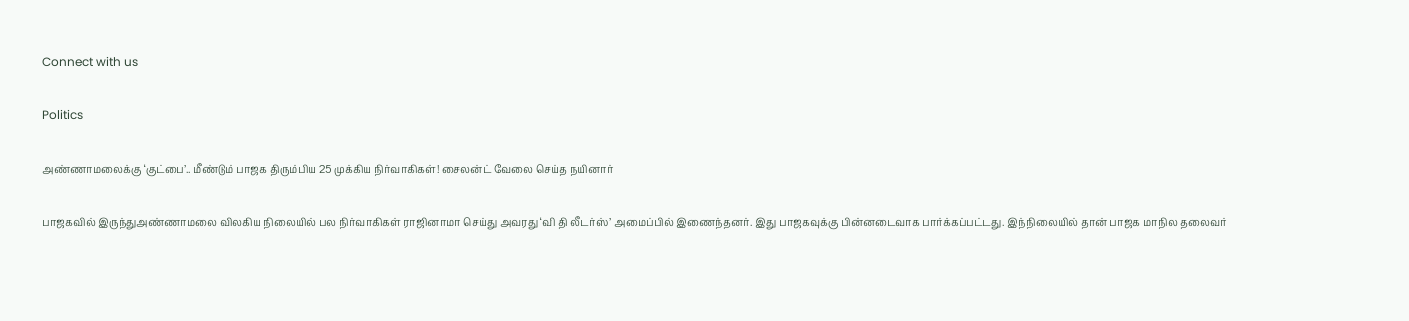Connect with us

Politics

அண்ணாமலைக்கு ‘குட்பை’.. மீண்டும் பாஜக திரும்பிய 25 முக்கிய நிர்வாகிகள்! சைலன்ட் வேலை செய்த நயினார்

பாஜகவில் இருந்துஅண்ணாமலை விலகிய நிலையில் பல நிர்வாகிகள் ராஜினாமா செய்து அவரது ‘வி தி லீடர்ஸ்’ அமைப்பில் இணைந்தனர். இது பாஜகவுக்கு பின்னடைவாக பார்க்கப்பட்டது. இந்நிலையில் தான் பாஜக மாநில தலைவர்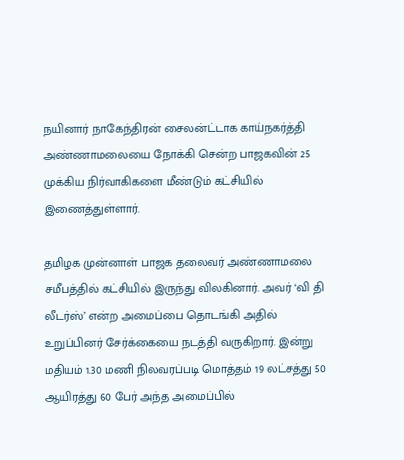நயினார் நாகேந்திரன் சைலன்ட்டாக காய்நகர்த்தி அண்ணாமலையை நோக்கி சென்ற பாஜகவின் 25 முக்கிய நிர்வாகிகளை மீண்டும் கட்சியில் இணைத்துள்ளார்.

தமிழக முன்னாள் பாஜக தலைவர் அண்ணாமலை சமீபத்தில் கட்சியில் இருந்து விலகினார். அவர் ‘வி தி லீடர்ஸ்’ என்ற அமைப்பை தொடங்கி அதில் உறுப்பினர் சேர்க்கையை நடத்தி வருகிறார். இன்று மதியம் 1.30 மணி நிலவரப்படி மொத்தம் 19 லட்சத்து 50 ஆயிரத்து 60 பேர் அந்த அமைப்பில்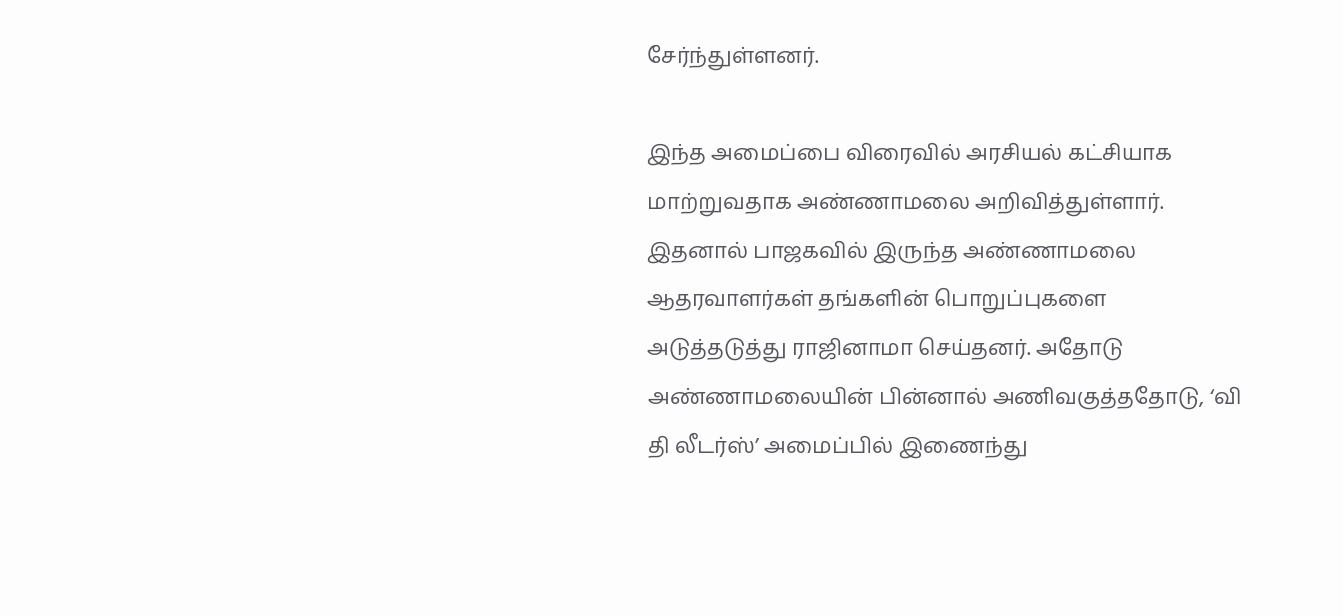சேர்ந்துள்ளனர்.

இந்த அமைப்பை விரைவில் அரசியல் கட்சியாக மாற்றுவதாக அண்ணாமலை அறிவித்துள்ளார். இதனால் பாஜகவில் இருந்த அண்ணாமலை ஆதரவாளர்கள் தங்களின் பொறுப்புகளை அடுத்தடுத்து ராஜினாமா செய்தனர். அதோடு அண்ணாமலையின் பின்னால் அணிவகுத்ததோடு, ‘வி தி லீடர்ஸ்’ அமைப்பில் இணைந்து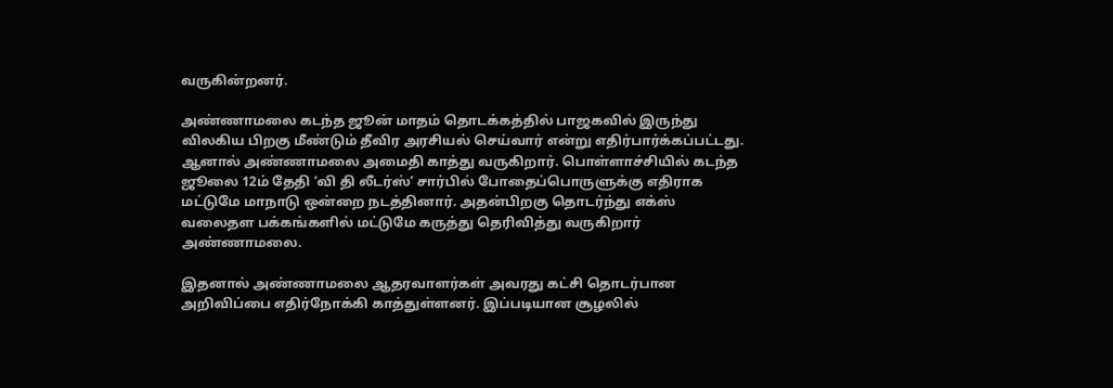வருகின்றனர்.

அண்ணாமலை கடந்த ஜூன் மாதம் தொடக்கத்தில் பாஜகவில் இருந்து விலகிய பிறகு மீண்டும் தீவிர அரசியல் செய்வார் என்று எதிர்பார்க்கப்பட்டது. ஆனால் அண்ணாமலை அமைதி காத்து வருகிறார். பொள்ளாச்சியில் கடந்த ஜூலை 12ம் தேதி ‘வி தி லீடர்ஸ்’ சார்பில் போதைப்பொருளுக்கு எதிராக மட்டுமே மாநாடு ஒன்றை நடத்தினார். அதன்பிறகு தொடர்ந்து எக்ஸ் வலைதள பக்கங்களில் மட்டுமே கருத்து தெரிவித்து வருகிறார் அண்ணாமலை.

இதனால் அண்ணாமலை ஆதரவாளர்கள் அவரது கட்சி தொடர்பான அறிவிப்பை எதிர்நோக்கி காத்துள்ளனர். இப்படியான சூழலில்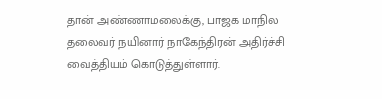தான் அண்ணாமலைக்கு, பாஜக மாநில தலைவர் நயினார் நாகேந்திரன் அதிர்ச்சி வைத்தியம் கொடுத்துள்ளார்.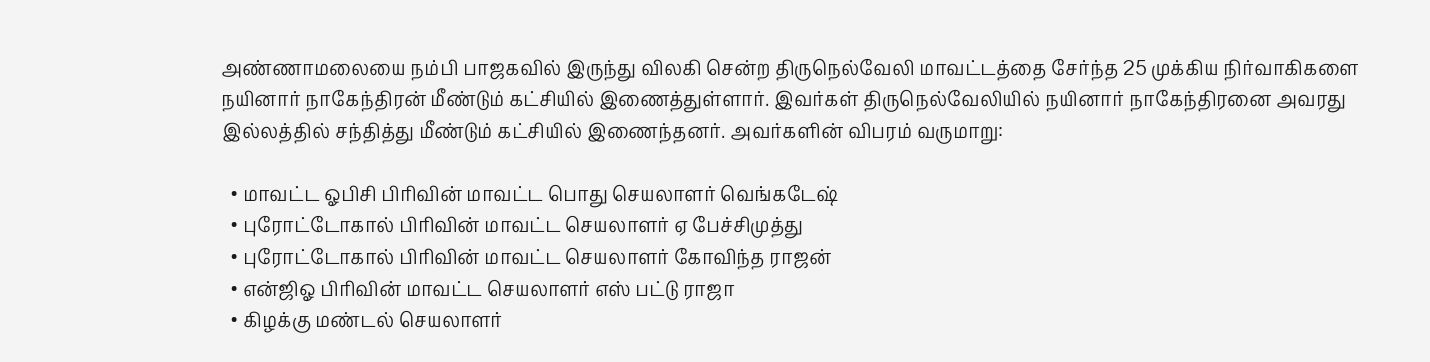அண்ணாமலையை நம்பி பாஜகவில் இருந்து விலகி சென்ற திருநெல்வேலி மாவட்டத்தை சேர்ந்த 25 முக்கிய நிர்வாகிகளை நயினார் நாகேந்திரன் மீண்டும் கட்சியில் இணைத்துள்ளார். இவர்கள் திருநெல்வேலியில் நயினார் நாகேந்திரனை அவரது இல்லத்தில் சந்தித்து மீண்டும் கட்சியில் இணைந்தனர். அவர்களின் விபரம் வருமாறு:

  • மாவட்ட ஓபிசி பிரிவின் மாவட்ட பொது செயலாளர் வெங்கடேஷ்
  • புரோட்டோகால் பிரிவின் மாவட்ட செயலாளர் ஏ பேச்சிமுத்து
  • புரோட்டோகால் பிரிவின் மாவட்ட செயலாளர் கோவிந்த ராஜன்
  • என்ஜிஓ பிரிவின் மாவட்ட செயலாளர் எஸ் பட்டு ராஜா
  • கிழக்கு மண்டல் செயலாளர்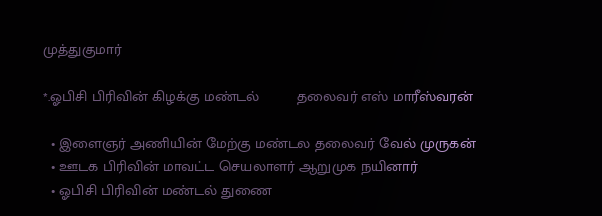முத்துகுமார்

*.ஓபிசி பிரிவின் கிழக்கு மண்டல்         தலைவர் எஸ் மாரீஸ்வரன்

  • இளைஞர் அணியின் மேற்கு மண்டல தலைவர் வேல் முருகன்
  • ஊடக பிரிவின் மாவட்ட செயலாளர் ஆறுமுக நயினார்
  • ஓபிசி பிரிவின் மண்டல் துணை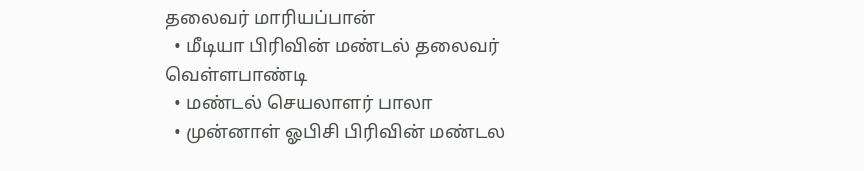தலைவர் மாரியப்பான்
  • மீடியா பிரிவின் மண்டல் தலைவர் வெள்ளபாண்டி
  • மண்டல் செயலாளர் பாலா
  • முன்னாள் ஓபிசி பிரிவின் மண்டல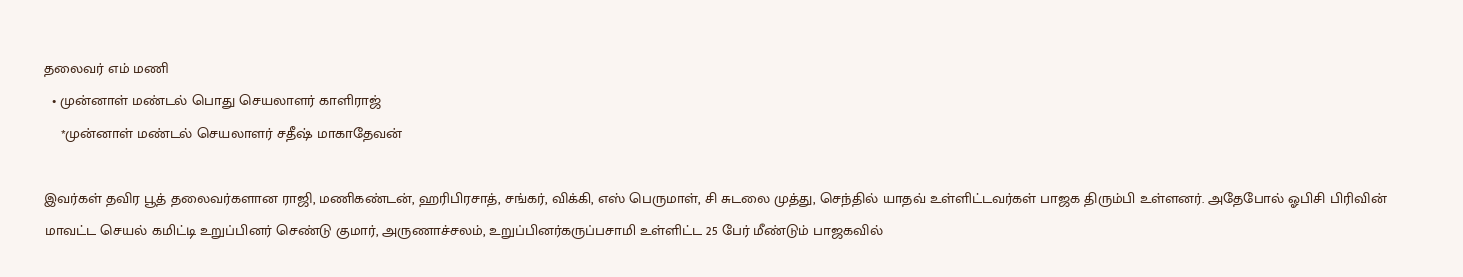தலைவர் எம் மணி
  • முன்னாள் மண்டல் பொது செயலாளர் காளிராஜ்
    *முன்னாள் மண்டல் செயலாளர் சதீஷ் மாகாதேவன்

இவர்கள் தவிர பூத் தலைவர்களான ராஜி, மணிகண்டன், ஹரிபிரசாத், சங்கர், விக்கி, எஸ் பெருமாள், சி சுடலை முத்து, செந்தில் யாதவ் உள்ளிட்டவர்கள் பாஜக திரும்பி உள்ளனர். அதேபோல் ஓபிசி பிரிவின் மாவட்ட செயல் கமிட்டி உறுப்பினர் செண்டு குமார், அருணாச்சலம், உறுப்பினர்கருப்பசாமி உள்ளிட்ட 25 பேர் மீண்டும் பாஜகவில்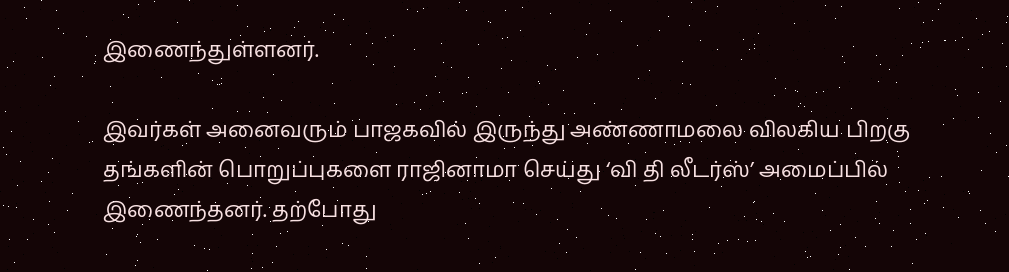இணைந்துள்ளனர்.

இவர்கள் அனைவரும் பாஜகவில் இருந்து அண்ணாமலை விலகிய பிறகு தங்களின் பொறுப்புகளை ராஜினாமா செய்து ‘வி தி லீடர்ஸ்’ அமைப்பில் இணைந்தனர். தற்போது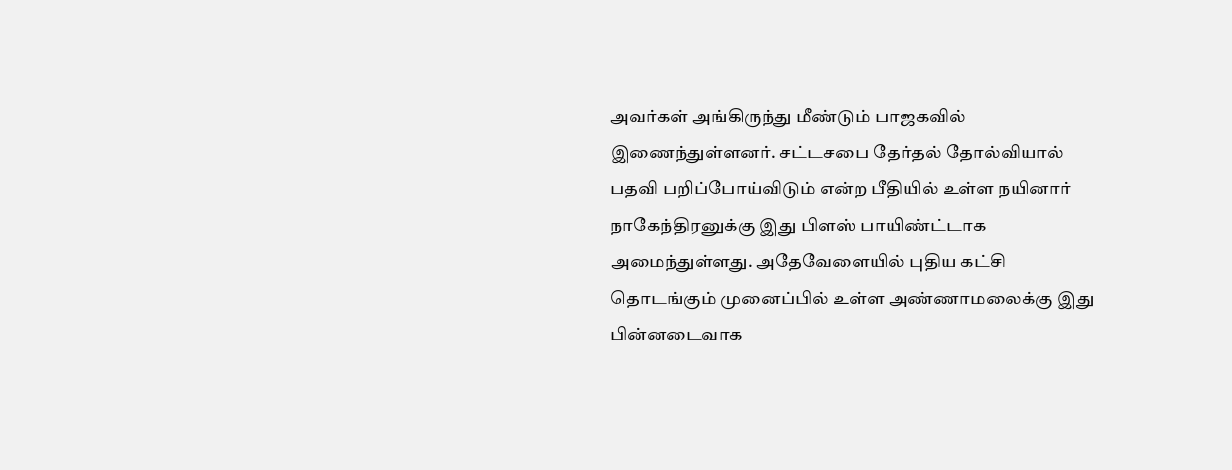அவர்கள் அங்கிருந்து மீண்டும் பாஜகவில் இணைந்துள்ளனர். சட்டசபை தேர்தல் தோல்வியால் பதவி பறிப்போய்விடும் என்ற பீதியில் உள்ள நயினார் நாகேந்திரனுக்கு இது பிளஸ் பாயிண்ட்டாக அமைந்துள்ளது. அதேவேளையில் புதிய கட்சி தொடங்கும் முனைப்பில் உள்ள அண்ணாமலைக்கு இது பின்னடைவாக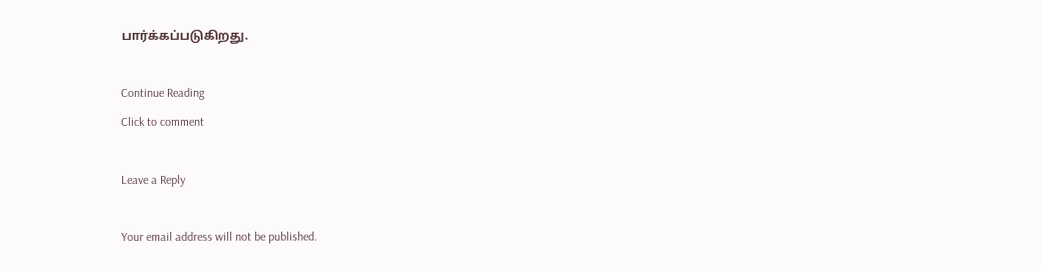பார்க்கப்படுகிறது.

Continue Reading
Click to comment

Leave a Reply

Your email address will not be published.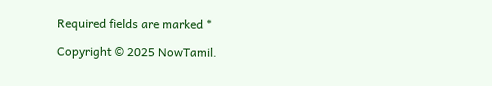Required fields are marked *

Copyright © 2025 NowTamil.